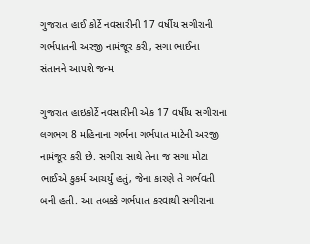ગુજરાત હાઈ કોર્ટે નવસારીની 17 વર્ષીય સગીરાની ગર્ભપાતની અરજી નામંજૂર કરી, સગા ભાઈના સંતાનને આપશે જન્મ

ગુજરાત હાઇકોર્ટે નવસારીની એક 17 વર્ષીય સગીરાના લગભગ 8 મહિનાના ગર્ભના ગર્ભપાત માટેની અરજી નામંજૂર કરી છે. સગીરા સાથે તેના જ સગા મોટા ભાઈએ કુકર્મ આચર્યું હતું, જેના કારણે તે ગર્ભવતી બની હતી. આ તબક્કે ગર્ભપાત કરવાથી સગીરાના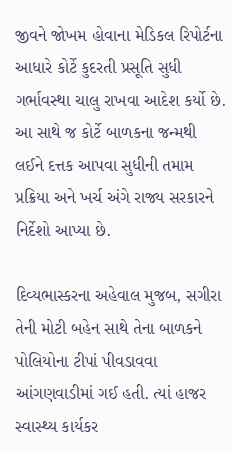જીવને જોખમ હોવાના મેડિકલ રિપોર્ટના આધારે કોર્ટે કુદરતી પ્રસૂતિ સુધી ગર્ભાવસ્થા ચાલુ રાખવા આદેશ કર્યો છે. આ સાથે જ કોર્ટે બાળકના જન્મથી લઈને દત્તક આપવા સુધીની તમામ પ્રક્રિયા અને ખર્ચ અંગે રાજ્ય સરકારને નિર્દેશો આપ્યા છે.

દિવ્યભાસ્કરના અહેવાલ મુજબ, સગીરા તેની મોટી બહેન સાથે તેના બાળકને પોલિયોના ટીપાં પીવડાવવા આંગણવાડીમાં ગઈ હતી. ત્યાં હાજર સ્વાસ્થ્ય કાર્યકર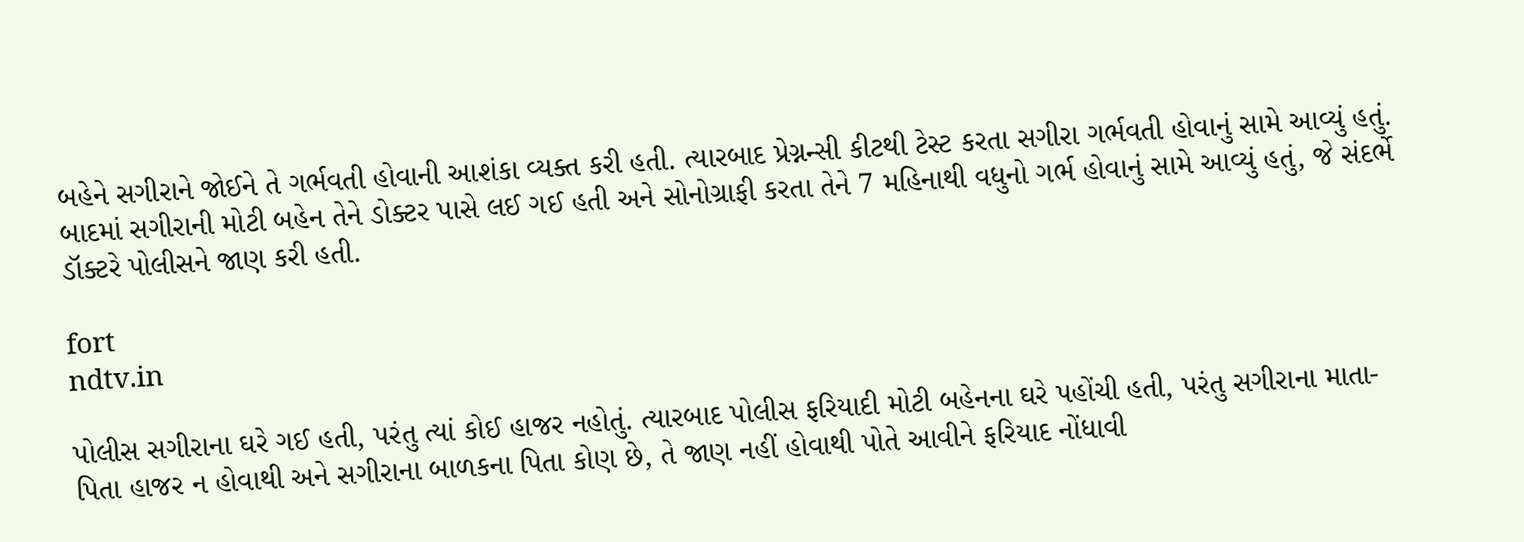બહેને સગીરાને જોઈને તે ગર્ભવતી હોવાની આશંકા વ્યક્ત કરી હતી. ત્યારબાદ પ્રેગ્નન્સી કીટથી ટેસ્ટ કરતા સગીરા ગર્ભવતી હોવાનું સામે આવ્યું હતું. બાદમાં સગીરાની મોટી બહેન તેને ડોક્ટર પાસે લઈ ગઈ હતી અને સોનોગ્રાફી કરતા તેને 7 મહિનાથી વધુનો ગર્ભ હોવાનું સામે આવ્યું હતું, જે સંદર્ભે ડૉક્ટરે પોલીસને જાણ કરી હતી.

fort
ndtv.in

પોલીસ સગીરાના ઘરે ગઈ હતી, પરંતુ ત્યાં કોઈ હાજર નહોતું. ત્યારબાદ પોલીસ ફરિયાદી મોટી બહેનના ઘરે પહોંચી હતી, પરંતુ સગીરાના માતા-પિતા હાજર ન હોવાથી અને સગીરાના બાળકના પિતા કોણ છે, તે જાણ નહીં હોવાથી પોતે આવીને ફરિયાદ નોંધાવી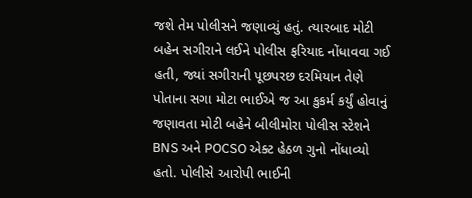જશે તેમ પોલીસને જણાવ્યું હતું. ત્યારબાદ મોટી બહેન સગીરાને લઈને પોલીસ ફરિયાદ નોંધાવવા ગઈ હતી, જ્યાં સગીરાની પૂછપરછ દરમિયાન તેણે પોતાના સગા મોટા ભાઈએ જ આ કુકર્મ કર્યું હોવાનું જણાવતા મોટી બહેને બીલીમોરા પોલીસ સ્ટેશને BNS અને POCSO એક્ટ હેઠળ ગુનો નોંધાવ્યો હતો. પોલીસે આરોપી ભાઈની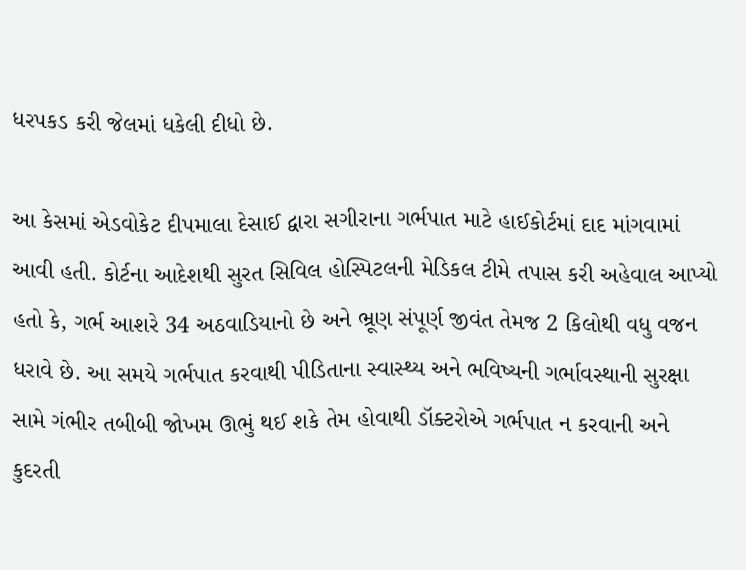ધરપકડ કરી જેલમાં ધકેલી દીધો છે.

આ કેસમાં એડવોકેટ દીપમાલા દેસાઈ દ્વારા સગીરાના ગર્ભપાત માટે હાઈકોર્ટમાં દાદ માંગવામાં આવી હતી. કોર્ટના આદેશથી સુરત સિવિલ હોસ્પિટલની મેડિકલ ટીમે તપાસ કરી અહેવાલ આપ્યો હતો કે, ગર્ભ આશરે 34 અઠવાડિયાનો છે અને ભ્રૂણ સંપૂર્ણ જીવંત તેમજ 2 કિલોથી વધુ વજન ધરાવે છે. આ સમયે ગર્ભપાત કરવાથી પીડિતાના સ્વાસ્થ્ય અને ભવિષ્યની ગર્ભાવસ્થાની સુરક્ષા સામે ગંભીર તબીબી જોખમ ઊભું થઈ શકે તેમ હોવાથી ડૉક્ટરોએ ગર્ભપાત ન કરવાની અને કુદરતી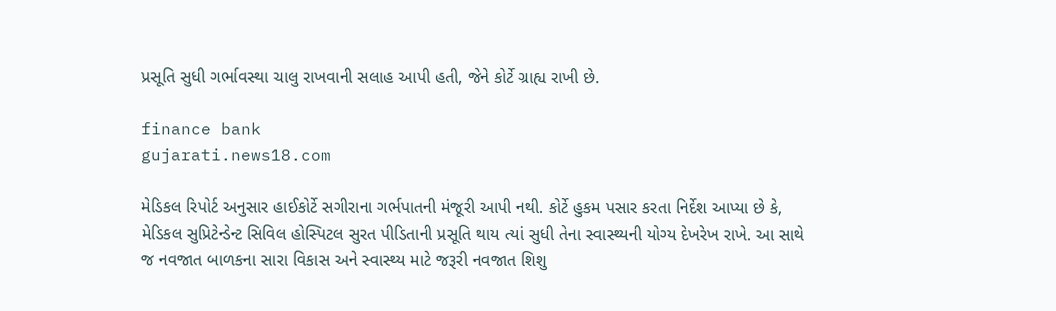પ્રસૂતિ સુધી ગર્ભાવસ્થા ચાલુ રાખવાની સલાહ આપી હતી, જેને કોર્ટે ગ્રાહ્ય રાખી છે.

finance bank
gujarati.news18.com

મેડિકલ રિપોર્ટ અનુસાર હાઈકોર્ટે સગીરાના ગર્ભપાતની મંજૂરી આપી નથી. કોર્ટે હુકમ પસાર કરતા નિર્દેશ આપ્યા છે કે, મેડિકલ સુપ્રિટેન્ડેન્ટ સિવિલ હોસ્પિટલ સુરત પીડિતાની પ્રસૂતિ થાય ત્યાં સુધી તેના સ્વાસ્થ્યની યોગ્ય દેખરેખ રાખે. આ સાથે જ નવજાત બાળકના સારા વિકાસ અને સ્વાસ્થ્ય માટે જરૂરી નવજાત શિશુ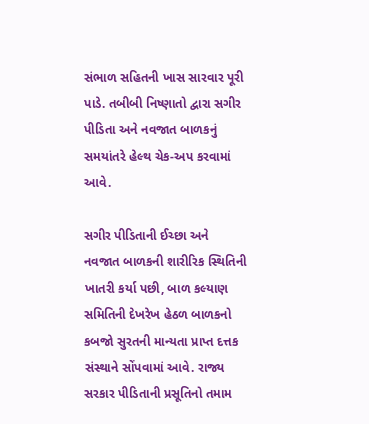સંભાળ સહિતની ખાસ સારવાર પૂરી પાડે. તબીબી નિષ્ણાતો દ્વારા સગીર પીડિતા અને નવજાત બાળકનું સમયાંતરે હેલ્થ ચેક-અપ કરવામાં આવે.

સગીર પીડિતાની ઈચ્છા અને નવજાત બાળકની શારીરિક સ્થિતિની ખાતરી કર્યા પછી, બાળ કલ્યાણ સમિતિની દેખરેખ હેઠળ બાળકનો કબજો સુરતની માન્યતા પ્રાપ્ત દત્તક સંસ્થાને સોંપવામાં આવે. રાજ્ય સરકાર પીડિતાની પ્રસૂતિનો તમામ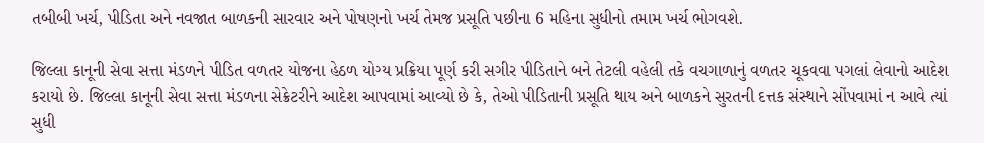તબીબી ખર્ચ, પીડિતા અને નવજાત બાળકની સારવાર અને પોષણનો ખર્ચ તેમજ પ્રસૂતિ પછીના 6 મહિના સુધીનો તમામ ખર્ચ ભોગવશે.

જિલ્લા કાનૂની સેવા સત્તા મંડળને પીડિત વળતર યોજના હેઠળ યોગ્ય પ્રક્રિયા પૂર્ણ કરી સગીર પીડિતાને બને તેટલી વહેલી તકે વચગાળાનું વળતર ચૂકવવા પગલાં લેવાનો આદેશ કરાયો છે. જિલ્લા કાનૂની સેવા સત્તા મંડળના સેક્રેટરીને આદેશ આપવામાં આવ્યો છે કે, તેઓ પીડિતાની પ્રસૂતિ થાય અને બાળકને સુરતની દત્તક સંસ્થાને સોંપવામાં ન આવે ત્યાં સુધી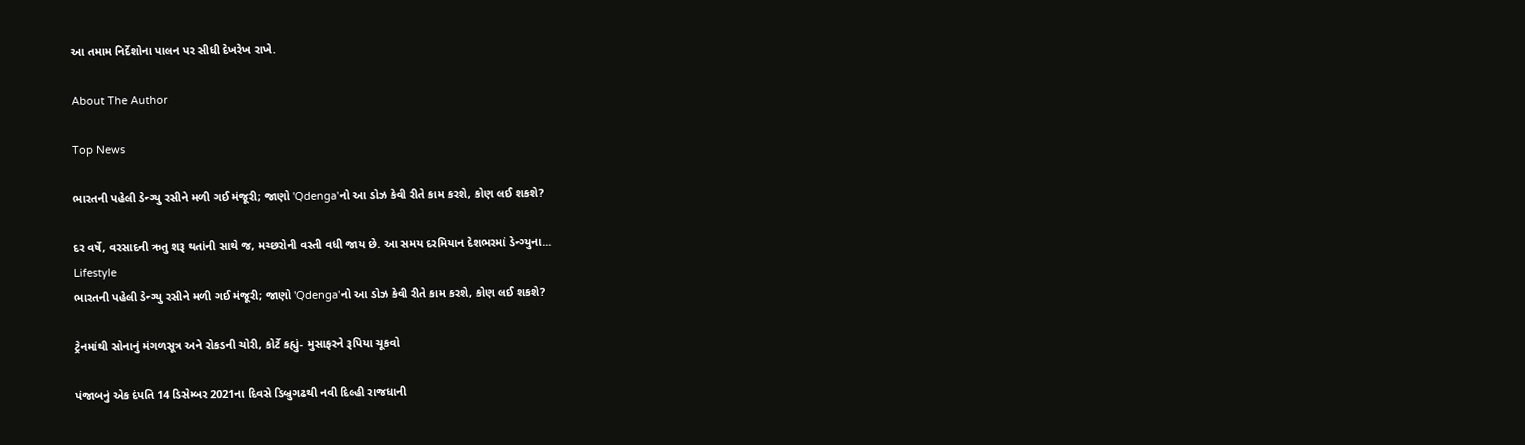આ તમામ નિર્દેશોના પાલન પર સીધી દેખરેખ રાખે.

About The Author

Top News

ભારતની પહેલી ડેન્ગ્યુ રસીને મળી ગઈ મંજૂરી; જાણો 'Qdenga'નો આ ડોઝ કેવી રીતે કામ કરશે, કોણ લઈ શકશે?

દર વર્ષે, વરસાદની ઋતુ શરૂ થતાંની સાથે જ, મચ્છરોની વસ્તી વધી જાય છે. આ સમય દરમિયાન દેશભરમાં ડેન્ગ્યુના...
Lifestyle
ભારતની પહેલી ડેન્ગ્યુ રસીને મળી ગઈ મંજૂરી; જાણો 'Qdenga'નો આ ડોઝ કેવી રીતે કામ કરશે, કોણ લઈ શકશે?

ટ્રેનમાંથી સોનાનું મંગળસૂત્ર અને રોકડની ચોરી, કોર્ટે કહ્યું- મુસાફરને રૂપિયા ચૂકવો

પંજાબનું એક દંપતિ 14 ડિસેમ્બર 2021ના દિવસે ડિબ્રુગઢથી નવી દિલ્હી રાજધાની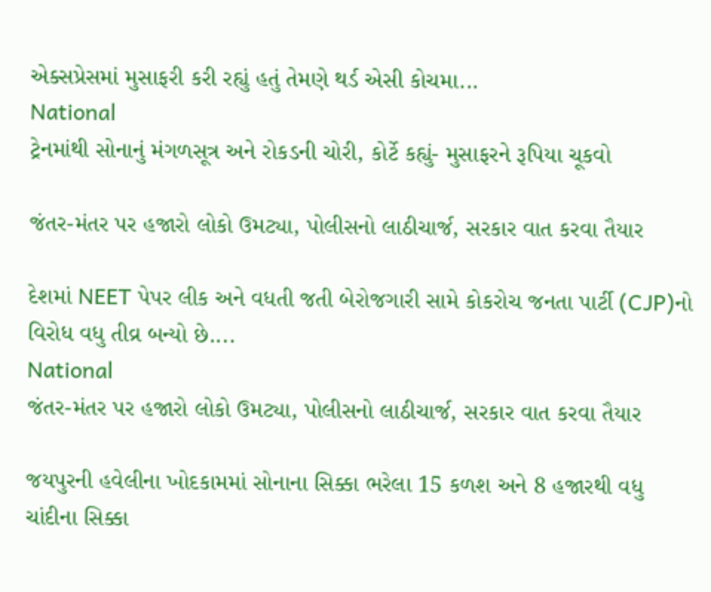એક્સપ્રેસમાં મુસાફરી કરી રહ્યું હતું તેમણે થર્ડ એસી કોચમા...
National
ટ્રેનમાંથી સોનાનું મંગળસૂત્ર અને રોકડની ચોરી, કોર્ટે કહ્યું- મુસાફરને રૂપિયા ચૂકવો

જંતર-મંતર પર હજારો લોકો ઉમટ્યા, પોલીસનો લાઠીચાર્જ, સરકાર વાત કરવા તૈયાર

દેશમાં NEET પેપર લીક અને વધતી જતી બેરોજગારી સામે કોકરોચ જનતા પાર્ટી (CJP)નો વિરોધ વધુ તીવ્ર બન્યો છે....
National
જંતર-મંતર પર હજારો લોકો ઉમટ્યા, પોલીસનો લાઠીચાર્જ, સરકાર વાત કરવા તૈયાર

જયપુરની હવેલીના ખોદકામમાં સોનાના સિક્કા ભરેલા 15 કળશ અને 8 હજારથી વધુ ચાંદીના સિક્કા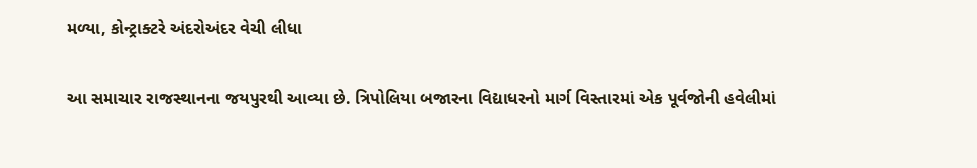મળ્યા, કોન્ટ્રાક્ટરે અંદરોઅંદર વેચી લીધા

આ સમાચાર રાજસ્થાનના જયપુરથી આવ્યા છે. ત્રિપોલિયા બજારના વિદ્યાધરનો માર્ગ વિસ્તારમાં એક પૂર્વજોની હવેલીમાં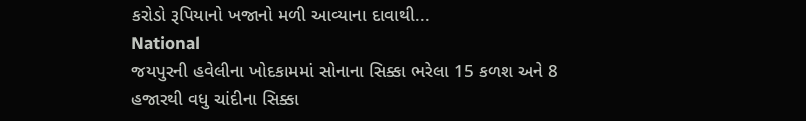કરોડો રૂપિયાનો ખજાનો મળી આવ્યાના દાવાથી...
National
જયપુરની હવેલીના ખોદકામમાં સોનાના સિક્કા ભરેલા 15 કળશ અને 8 હજારથી વધુ ચાંદીના સિક્કા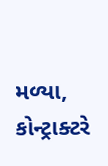મળ્યા, કોન્ટ્રાક્ટરે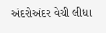અંદરોઅંદર વેચી લીધા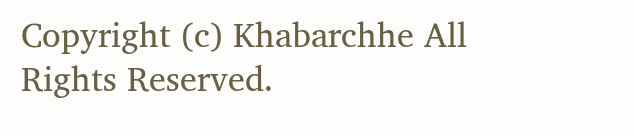Copyright (c) Khabarchhe All Rights Reserved.